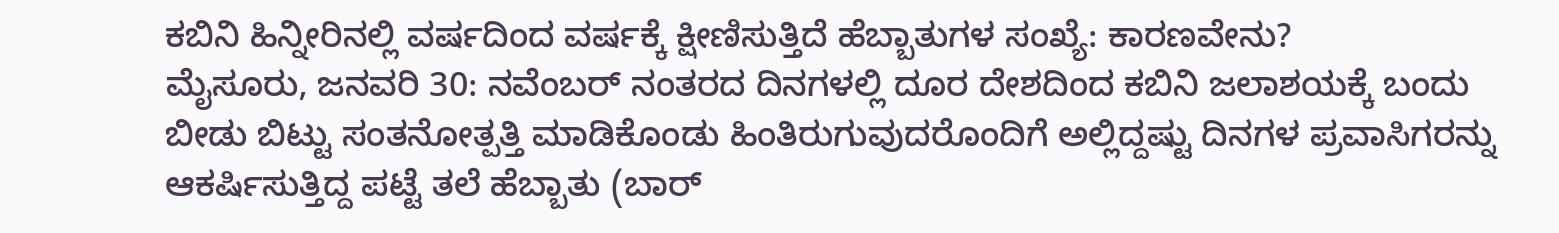ಕಬಿನಿ ಹಿನ್ನೀರಿನಲ್ಲಿ ವರ್ಷದಿಂದ ವರ್ಷಕ್ಕೆ ಕ್ಷೀಣಿಸುತ್ತಿದೆ ಹೆಬ್ಬಾತುಗಳ ಸಂಖ್ಯೆ: ಕಾರಣವೇನು?
ಮೈಸೂರು, ಜನವರಿ 30: ನವೆಂಬರ್ ನಂತರದ ದಿನಗಳಲ್ಲಿ ದೂರ ದೇಶದಿಂದ ಕಬಿನಿ ಜಲಾಶಯಕ್ಕೆ ಬಂದು ಬೀಡು ಬಿಟ್ಟು ಸಂತನೋತ್ಪತ್ತಿ ಮಾಡಿಕೊಂಡು ಹಿಂತಿರುಗುವುದರೊಂದಿಗೆ ಅಲ್ಲಿದ್ದಷ್ಟು ದಿನಗಳ ಪ್ರವಾಸಿಗರನ್ನು ಆಕರ್ಷಿಸುತ್ತಿದ್ದ ಪಟ್ಟೆ ತಲೆ ಹೆಬ್ಬಾತು (ಬಾರ್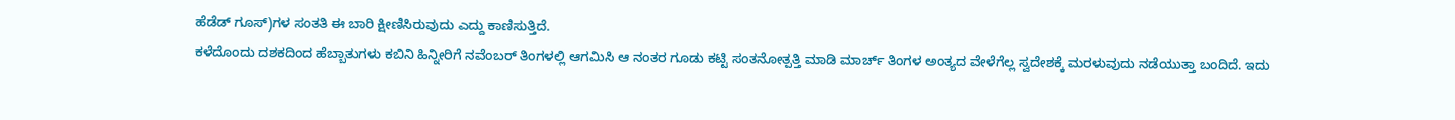ಹೆಡೆಡ್ ಗೂಸ್)ಗಳ ಸಂತತಿ ಈ ಬಾರಿ ಕ್ಷೀಣಿಸಿರುವುದು ಎದ್ದು ಕಾಣಿಸುತ್ತಿದೆ.
ಕಳೆದೊಂದು ದಶಕದಿಂದ ಹೆಬ್ಬಾತುಗಳು ಕಬಿನಿ ಹಿನ್ನೀರಿಗೆ ನವೆಂಬರ್ ತಿಂಗಳಲ್ಲಿ ಆಗಮಿಸಿ ಆ ನಂತರ ಗೂಡು ಕಟ್ಟಿ ಸಂತನೋತ್ಪತ್ತಿ ಮಾಡಿ ಮಾರ್ಚ್ ತಿಂಗಳ ಅಂತ್ಯದ ವೇಳೆಗೆಲ್ಲ ಸ್ವದೇಶಕ್ಕೆ ಮರಳುವುದು ನಡೆಯುತ್ತಾ ಬಂದಿದೆ. ಇದು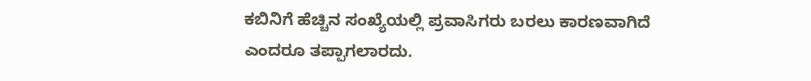ಕಬಿನಿಗೆ ಹೆಚ್ಚಿನ ಸಂಖ್ಯೆಯಲ್ಲಿ ಪ್ರವಾಸಿಗರು ಬರಲು ಕಾರಣವಾಗಿದೆ ಎಂದರೂ ತಪ್ಪಾಗಲಾರದು.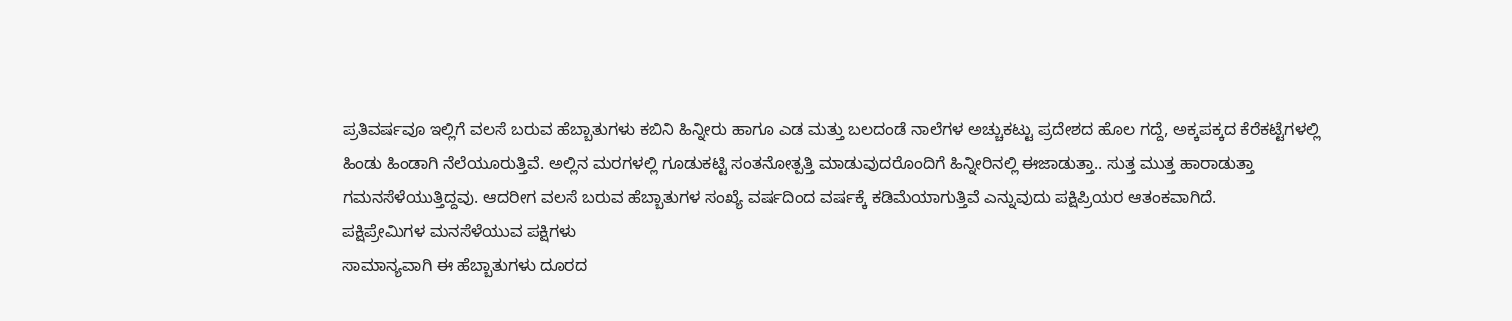ಪ್ರತಿವರ್ಷವೂ ಇಲ್ಲಿಗೆ ವಲಸೆ ಬರುವ ಹೆಬ್ಬಾತುಗಳು ಕಬಿನಿ ಹಿನ್ನೀರು ಹಾಗೂ ಎಡ ಮತ್ತು ಬಲದಂಡೆ ನಾಲೆಗಳ ಅಚ್ಚುಕಟ್ಟು ಪ್ರದೇಶದ ಹೊಲ ಗದ್ದೆ, ಅಕ್ಕಪಕ್ಕದ ಕೆರೆಕಟ್ಟೆಗಳಲ್ಲಿ ಹಿಂಡು ಹಿಂಡಾಗಿ ನೆಲೆಯೂರುತ್ತಿವೆ. ಅಲ್ಲಿನ ಮರಗಳಲ್ಲಿ ಗೂಡುಕಟ್ಟಿ ಸಂತನೋತ್ಪತ್ತಿ ಮಾಡುವುದರೊಂದಿಗೆ ಹಿನ್ನೀರಿನಲ್ಲಿ ಈಜಾಡುತ್ತಾ.. ಸುತ್ತ ಮುತ್ತ ಹಾರಾಡುತ್ತಾ ಗಮನಸೆಳೆಯುತ್ತಿದ್ದವು. ಆದರೀಗ ವಲಸೆ ಬರುವ ಹೆಬ್ಬಾತುಗಳ ಸಂಖ್ಯೆ ವರ್ಷದಿಂದ ವರ್ಷಕ್ಕೆ ಕಡಿಮೆಯಾಗುತ್ತಿವೆ ಎನ್ನುವುದು ಪಕ್ಷಿಪ್ರಿಯರ ಆತಂಕವಾಗಿದೆ.
ಪಕ್ಷಿಪ್ರೇಮಿಗಳ ಮನಸೆಳೆಯುವ ಪಕ್ಷಿಗಳು
ಸಾಮಾನ್ಯವಾಗಿ ಈ ಹೆಬ್ಬಾತುಗಳು ದೂರದ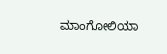ಮಾಂಗೋಲಿಯಾ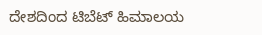ದೇಶದಿಂದ ಟಿಬೆಟ್ ಹಿಮಾಲಯ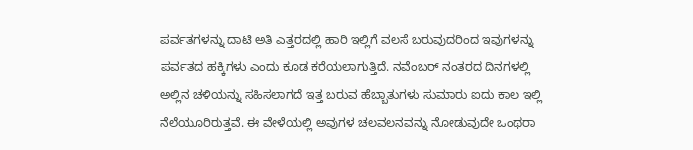ಪರ್ವತಗಳನ್ನು ದಾಟಿ ಅತಿ ಎತ್ತರದಲ್ಲಿ ಹಾರಿ ಇಲ್ಲಿಗೆ ವಲಸೆ ಬರುವುದರಿಂದ ಇವುಗಳನ್ನು ಪರ್ವತದ ಹಕ್ಕಿಗಳು ಎಂದು ಕೂಡ ಕರೆಯಲಾಗುತ್ತಿದೆ. ನವೆಂಬರ್ ನಂತರದ ದಿನಗಳಲ್ಲಿ ಅಲ್ಲಿನ ಚಳಿಯನ್ನು ಸಹಿಸಲಾಗದೆ ಇತ್ತ ಬರುವ ಹೆಬ್ಬಾತುಗಳು ಸುಮಾರು ಐದು ಕಾಲ ಇಲ್ಲಿ ನೆಲೆಯೂರಿರುತ್ತವೆ. ಈ ವೇಳೆಯಲ್ಲಿ ಅವುಗಳ ಚಲವಲನವನ್ನು ನೋಡುವುದೇ ಒಂಥರಾ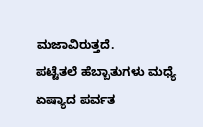ಮಜಾವಿರುತ್ತದೆ.
ಪಟ್ಟೆತಲೆ ಹೆಬ್ಬಾತುಗಳು ಮಧ್ಯೆ ಏಷ್ಯಾದ ಪರ್ವತ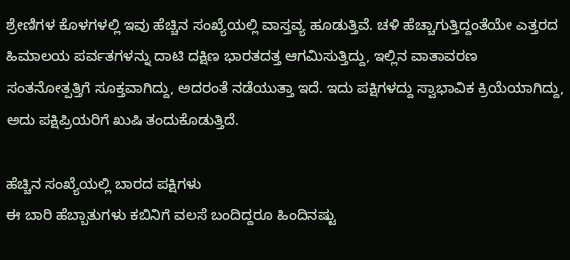ಶ್ರೇಣಿಗಳ ಕೊಳಗಳಲ್ಲಿ ಇವು ಹೆಚ್ಚಿನ ಸಂಖ್ಯೆಯಲ್ಲಿ ವಾಸ್ತವ್ಯ ಹೂಡುತ್ತಿವೆ. ಚಳಿ ಹೆಚ್ಚಾಗುತ್ತಿದ್ದಂತೆಯೇ ಎತ್ತರದ ಹಿಮಾಲಯ ಪರ್ವತಗಳನ್ನು ದಾಟಿ ದಕ್ಷಿಣ ಭಾರತದತ್ತ ಆಗಮಿಸುತ್ತಿದ್ದು, ಇಲ್ಲಿನ ವಾತಾವರಣ ಸಂತನೋತ್ಪತ್ತಿಗೆ ಸೂಕ್ತವಾಗಿದ್ದು, ಅದರಂತೆ ನಡೆಯುತ್ತಾ ಇದೆ. ಇದು ಪಕ್ಷಿಗಳದ್ದು ಸ್ವಾಭಾವಿಕ ಕ್ರಿಯೆಯಾಗಿದ್ದು, ಅದು ಪಕ್ಷಿಪ್ರಿಯರಿಗೆ ಖುಷಿ ತಂದುಕೊಡುತ್ತಿದೆ.

ಹೆಚ್ಚಿನ ಸಂಖ್ಯೆಯಲ್ಲಿ ಬಾರದ ಪಕ್ಷಿಗಳು
ಈ ಬಾರಿ ಹೆಬ್ಬಾತುಗಳು ಕಬಿನಿಗೆ ವಲಸೆ ಬಂದಿದ್ದರೂ ಹಿಂದಿನಷ್ಟು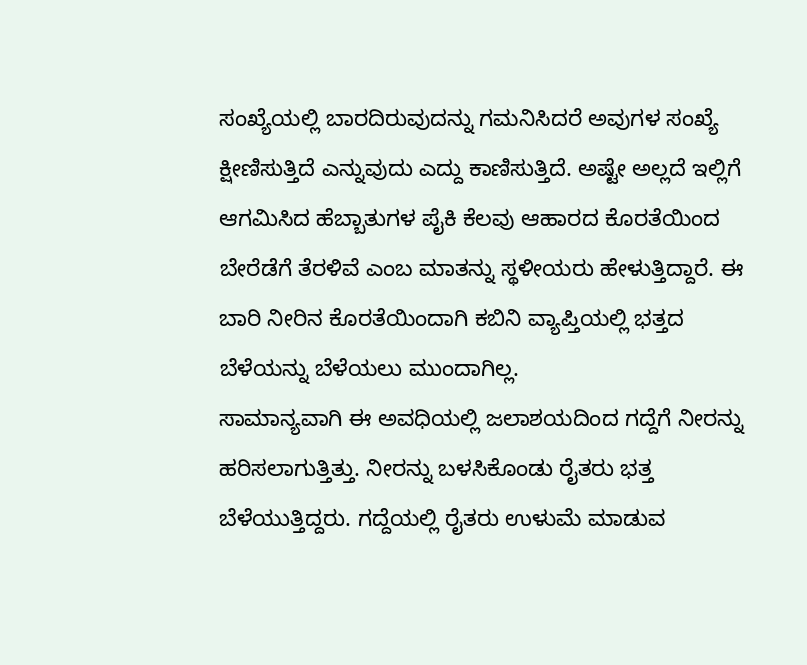ಸಂಖ್ಯೆಯಲ್ಲಿ ಬಾರದಿರುವುದನ್ನು ಗಮನಿಸಿದರೆ ಅವುಗಳ ಸಂಖ್ಯೆ ಕ್ಷೀಣಿಸುತ್ತಿದೆ ಎನ್ನುವುದು ಎದ್ದು ಕಾಣಿಸುತ್ತಿದೆ. ಅಷ್ಟೇ ಅಲ್ಲದೆ ಇಲ್ಲಿಗೆ ಆಗಮಿಸಿದ ಹೆಬ್ಬಾತುಗಳ ಪೈಕಿ ಕೆಲವು ಆಹಾರದ ಕೊರತೆಯಿಂದ ಬೇರೆಡೆಗೆ ತೆರಳಿವೆ ಎಂಬ ಮಾತನ್ನು ಸ್ಥಳೀಯರು ಹೇಳುತ್ತಿದ್ದಾರೆ. ಈ ಬಾರಿ ನೀರಿನ ಕೊರತೆಯಿಂದಾಗಿ ಕಬಿನಿ ವ್ಯಾಪ್ತಿಯಲ್ಲಿ ಭತ್ತದ ಬೆಳೆಯನ್ನು ಬೆಳೆಯಲು ಮುಂದಾಗಿಲ್ಲ.
ಸಾಮಾನ್ಯವಾಗಿ ಈ ಅವಧಿಯಲ್ಲಿ ಜಲಾಶಯದಿಂದ ಗದ್ದೆಗೆ ನೀರನ್ನು ಹರಿಸಲಾಗುತ್ತಿತ್ತು. ನೀರನ್ನು ಬಳಸಿಕೊಂಡು ರೈತರು ಭತ್ತ ಬೆಳೆಯುತ್ತಿದ್ದರು. ಗದ್ದೆಯಲ್ಲಿ ರೈತರು ಉಳುಮೆ ಮಾಡುವ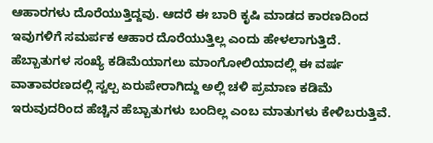ಆಹಾರಗಳು ದೊರೆಯುತ್ತಿದ್ದವು. ಆದರೆ ಈ ಬಾರಿ ಕೃಷಿ ಮಾಡದ ಕಾರಣದಿಂದ ಇವುಗಳಿಗೆ ಸಮರ್ಪಕ ಆಹಾರ ದೊರೆಯುತ್ತಿಲ್ಲ ಎಂದು ಹೇಳಲಾಗುತ್ತಿದೆ. ಹೆಬ್ಬಾತುಗಳ ಸಂಖ್ಯೆ ಕಡಿಮೆಯಾಗಲು ಮಾಂಗೋಲಿಯಾದಲ್ಲಿ ಈ ವರ್ಷ ವಾತಾವರಣದಲ್ಲಿ ಸ್ವಲ್ಪ ಏರುಪೇರಾಗಿದ್ದು ಅಲ್ಲಿ ಚಳಿ ಪ್ರಮಾಣ ಕಡಿಮೆ ಇರುವುದರಿಂದ ಹೆಚ್ಚಿನ ಹೆಬ್ಬಾತುಗಳು ಬಂದಿಲ್ಲ ಎಂಬ ಮಾತುಗಳು ಕೇಳಿಬರುತ್ತಿವೆ.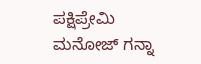ಪಕ್ಷಿಪ್ರೇಮಿ ಮನೋಜ್ ಗನ್ನಾ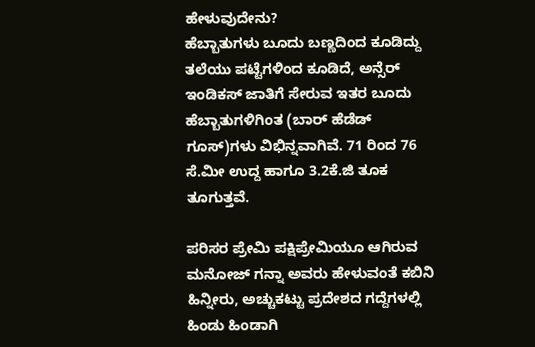ಹೇಳುವುದೇನು?
ಹೆಬ್ಬಾತುಗಳು ಬೂದು ಬಣ್ಣದಿಂದ ಕೂಡಿದ್ದು ತಲೆಯು ಪಟ್ಟೆಗಳಿಂದ ಕೂಡಿದೆ, ಅನ್ಸೆರ್ ಇಂಡಿಕಸ್ ಜಾತಿಗೆ ಸೇರುವ ಇತರ ಬೂದು ಹೆಬ್ಬಾತುಗಳಿಗಿಂತ (ಬಾರ್ ಹೆಡೆಡ್ ಗೂಸ್)ಗಳು ವಿಭಿನ್ನವಾಗಿವೆ. 71 ರಿಂದ 76 ಸೆ.ಮೀ ಉದ್ದ ಹಾಗೂ 3.2ಕೆ.ಜಿ ತೂಕ ತೂಗುತ್ತವೆ.

ಪರಿಸರ ಪ್ರೇಮಿ ಪಕ್ಷಿಪ್ರೇಮಿಯೂ ಆಗಿರುವ ಮನೋಜ್ ಗನ್ನಾ ಅವರು ಹೇಳುವಂತೆ ಕಬಿನಿ ಹಿನ್ನೀರು, ಅಚ್ಚುಕಟ್ಟು ಪ್ರದೇಶದ ಗದ್ದೆಗಳಲ್ಲಿ ಹಿಂಡು ಹಿಂಡಾಗಿ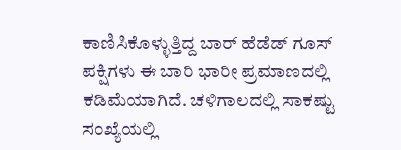ಕಾಣಿಸಿಕೊಳ್ಳುತ್ತಿದ್ದ ಬಾರ್ ಹೆಡೆಡ್ ಗೂಸ್ ಪಕ್ಷಿಗಳು ಈ ಬಾರಿ ಭಾರೀ ಪ್ರಮಾಣದಲ್ಲಿ ಕಡಿಮೆಯಾಗಿದೆ. ಚಳಿಗಾಲದಲ್ಲಿ ಸಾಕಷ್ಟು ಸಂಖ್ಯೆಯಲ್ಲಿ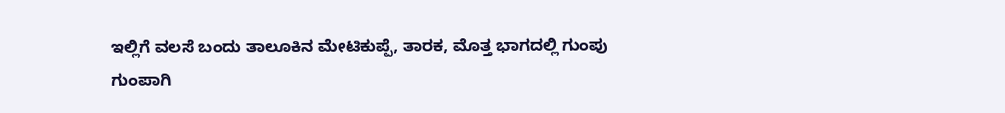ಇಲ್ಲಿಗೆ ವಲಸೆ ಬಂದು ತಾಲೂಕಿನ ಮೇಟಿಕುಪ್ಪೆ, ತಾರಕ, ಮೊತ್ತ ಭಾಗದಲ್ಲಿ ಗುಂಪು ಗುಂಪಾಗಿ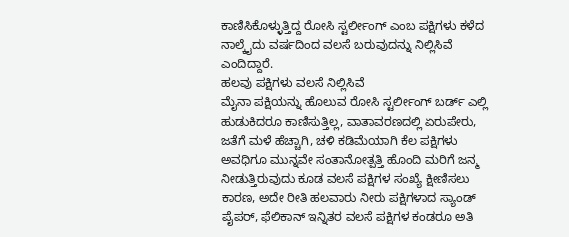ಕಾಣಿಸಿಕೊಳ್ಳುತ್ತಿದ್ದ ರೋಸಿ ಸ್ಟರ್ಲೀಂಗ್ ಎಂಬ ಪಕ್ಷಿಗಳು ಕಳೆದ ನಾಲ್ಕೈದು ವರ್ಷದಿಂದ ವಲಸೆ ಬರುವುದನ್ನು ನಿಲ್ಲಿಸಿವೆ ಎಂದಿದ್ದಾರೆ.
ಹಲವು ಪಕ್ಷಿಗಳು ವಲಸೆ ನಿಲ್ಲಿಸಿವೆ
ಮೈನಾ ಪಕ್ಷಿಯನ್ನು ಹೊಲುವ ರೋಸಿ ಸ್ಟರ್ಲೀಂಗ್ ಬರ್ಡ್ ಎಲ್ಲಿ ಹುಡುಕಿದರೂ ಕಾಣಿಸುತ್ತಿಲ್ಲ, ವಾತಾವರಣದಲ್ಲಿ ಏರುಪೇರು, ಜತೆಗೆ ಮಳೆ ಹೆಚ್ಚಾಗಿ, ಚಳಿ ಕಡಿಮೆಯಾಗಿ ಕೆಲ ಪಕ್ಷಿಗಳು ಅವಧಿಗೂ ಮುನ್ನವೇ ಸಂತಾನೋತ್ಪತ್ತಿ ಹೊಂದಿ ಮರಿಗೆ ಜನ್ಮ ನೀಡುತ್ತಿರುವುದು ಕೂಡ ವಲಸೆ ಪಕ್ಷಿಗಳ ಸಂಖ್ಯೆ ಕ್ಷೀಣಿಸಲು ಕಾರಣ, ಅದೇ ರೀತಿ ಹಲವಾರು ನೀರು ಪಕ್ಷಿಗಳಾದ ಸ್ಯಾಂಡ್ ಪೈಪರ್, ಫೆಲಿಕಾನ್ ಇನ್ನಿತರ ವಲಸೆ ಪಕ್ಷಿಗಳ ಕಂಡರೂ ಅತಿ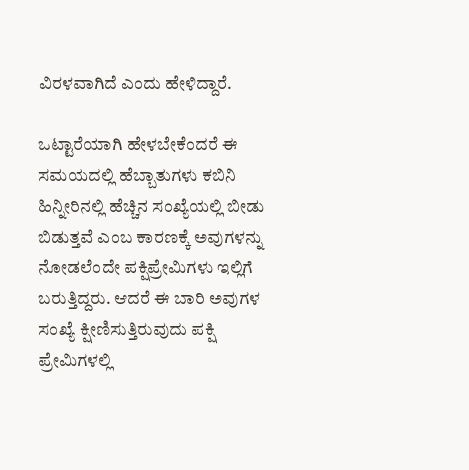ವಿರಳವಾಗಿದೆ ಎಂದು ಹೇಳಿದ್ದಾರೆ.

ಒಟ್ಟಾರೆಯಾಗಿ ಹೇಳಬೇಕೆಂದರೆ ಈ ಸಮಯದಲ್ಲಿ ಹೆಬ್ಬಾತುಗಳು ಕಬಿನಿ ಹಿನ್ನೀರಿನಲ್ಲಿ ಹೆಚ್ಚಿನ ಸಂಖ್ಯೆಯಲ್ಲಿ ಬೀಡು ಬಿಡುತ್ತವೆ ಎಂಬ ಕಾರಣಕ್ಕೆ ಅವುಗಳನ್ನು ನೋಡಲೆಂದೇ ಪಕ್ಷಿಪ್ರೇಮಿಗಳು ಇಲ್ಲಿಗೆ ಬರುತ್ತಿದ್ದರು. ಆದರೆ ಈ ಬಾರಿ ಅವುಗಳ ಸಂಖ್ಯೆ ಕ್ಷೀಣಿಸುತ್ತಿರುವುದು ಪಕ್ಷಿ ಪ್ರೇಮಿಗಳಲ್ಲಿ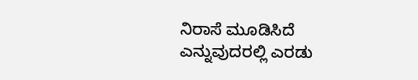ನಿರಾಸೆ ಮೂಡಿಸಿದೆ ಎನ್ನುವುದರಲ್ಲಿ ಎರಡು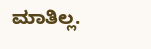ಮಾತಿಲ್ಲ.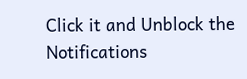Click it and Unblock the Notifications